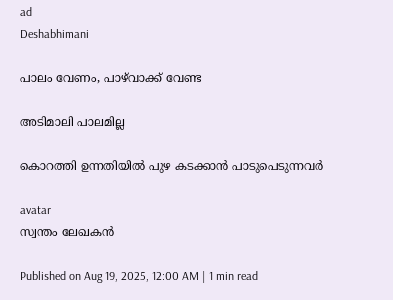ad
Deshabhimani

പാലം വേണം, പാഴ്‌വാക്ക്‌ വേണ്ട

അടിമാലി പാലമില്ല

കൊറത്തി ഉന്നതിയില്‍ പുഴ കടക്കാൻ പാടുപെടുന്നവർ

avatar
സ്വന്തം ലേഖകൻ

Published on Aug 19, 2025, 12:00 AM | 1 min read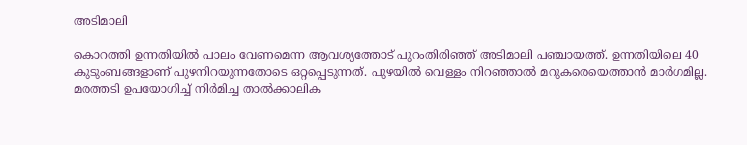അടിമാലി

കൊറത്തി ഉന്നതിയില്‍ പാലം വേണമെന്ന ആവശ്യത്തോട് പുറംതിരിഞ്ഞ് അടിമാലി പഞ്ചായത്ത്. ഉന്നതിയിലെ 40 കുടുംബങ്ങളാണ് പുഴനിറയുന്നതോടെ ഒറ്റപ്പെടുന്നത്‌. പുഴയില്‍ വെള്ളം നിറഞ്ഞാല്‍ മറുകരെയെത്താന്‍ മാര്‍ഗമില്ല. മരത്തടി ഉപയോഗിച്ച് നിര്‍മിച്ച താൽക്കാലിക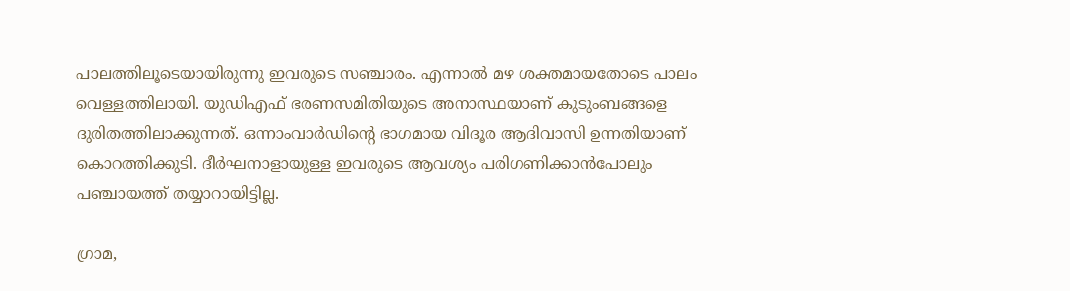പാലത്തിലൂടെയായിരുന്നു ഇവരുടെ സഞ്ചാരം. എന്നാല്‍ മഴ ശക്തമായതോടെ പാലം വെള്ളത്തിലായി. യുഡിഎഫ് ഭരണസമിതിയുടെ അനാസ്ഥയാണ് കുടുംബങ്ങളെ ദുരിതത്തിലാക്കുന്നത്. ഒന്നാംവാര്‍ഡിന്റെ ഭാഗമായ വിദൂര ആദിവാസി ഉന്നതിയാണ് കൊറത്തിക്കുടി. ദീര്‍ഘനാളായുള്ള ഇവരുടെ ആവശ്യം പരിഗണിക്കാന്‍പോലും പഞ്ചായത്ത്‌ തയ്യാറായിട്ടില്ല.

ഗ്രാമ,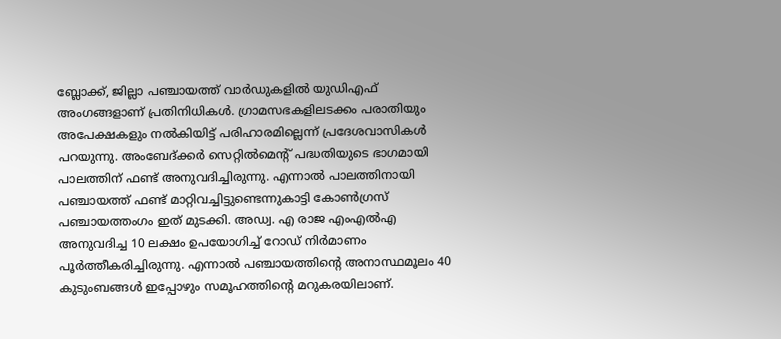ബ്ലോക്ക്, ജില്ലാ പഞ്ചായത്ത് വാര്‍ഡുകളിൽ യുഡിഎഫ് അംഗങ്ങളാണ് പ്രതിനിധികൾ. ഗ്രാമസഭകളിലടക്കം പരാതിയും അപേക്ഷകളും നല്‍കിയിട്ട് പരിഹാരമില്ലെന്ന് പ്രദേശവാസികള്‍ പറയുന്നു. അംബേദ്ക്കര്‍ സെറ്റില്‍മെന്റ് പദ്ധതിയുടെ ഭാഗമായി പാലത്തിന് ഫണ്ട് അനുവദിച്ചിരുന്നു. എന്നാൽ പാലത്തിനായി പഞ്ചായത്ത് ഫണ്ട് മാറ്റിവച്ചിട്ടുണ്ടെന്നുകാട്ടി കോണ്‍ഗ്രസ് പഞ്ചായത്തംഗം ഇത്‌ മുടക്കി. അഡ്വ. എ രാജ എംഎല്‍എ അനുവദിച്ച 10 ലക്ഷം ഉപയോഗിച്ച് റോഡ് നിര്‍മാണം പൂര്‍ത്തീകരിച്ചിരുന്നു. എന്നാൽ പഞ്ചായത്തിന്റെ അനാസ്ഥമൂലം 40 കുടുംബങ്ങൾ ഇപ്പോഴും സമൂഹത്തിന്റെ മറുകരയിലാണ്‌.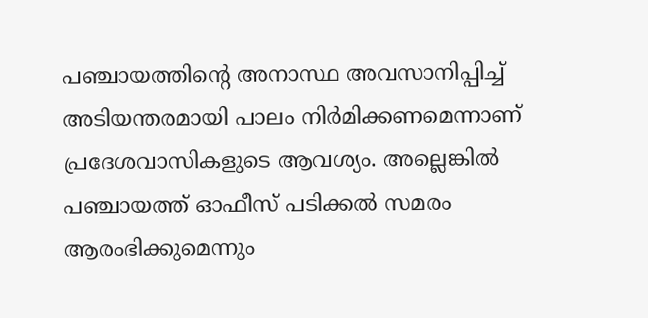പഞ്ചായത്തിന്റെ അനാസ്ഥ അവസാനിപ്പിച്ച് അടിയന്തരമായി പാലം നിര്‍മിക്കണമെന്നാണ്‌ പ്രദേശവാസികളുടെ ആവശ്യം. അല്ലെങ്കിൽ പഞ്ചായത്ത്‌ ഓഫീസ് പടിക്കല്‍ സമരം ആരംഭിക്കുമെന്നും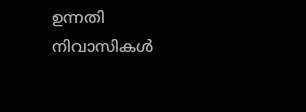ഉന്നതി നിവാസികള്‍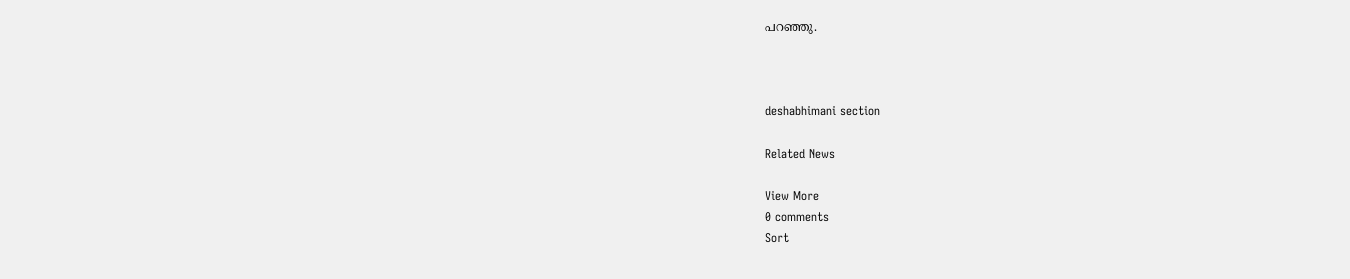പറഞ്ഞു.



deshabhimani section

Related News

View More
0 comments
Sort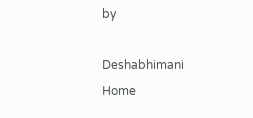by

Deshabhimani
Home